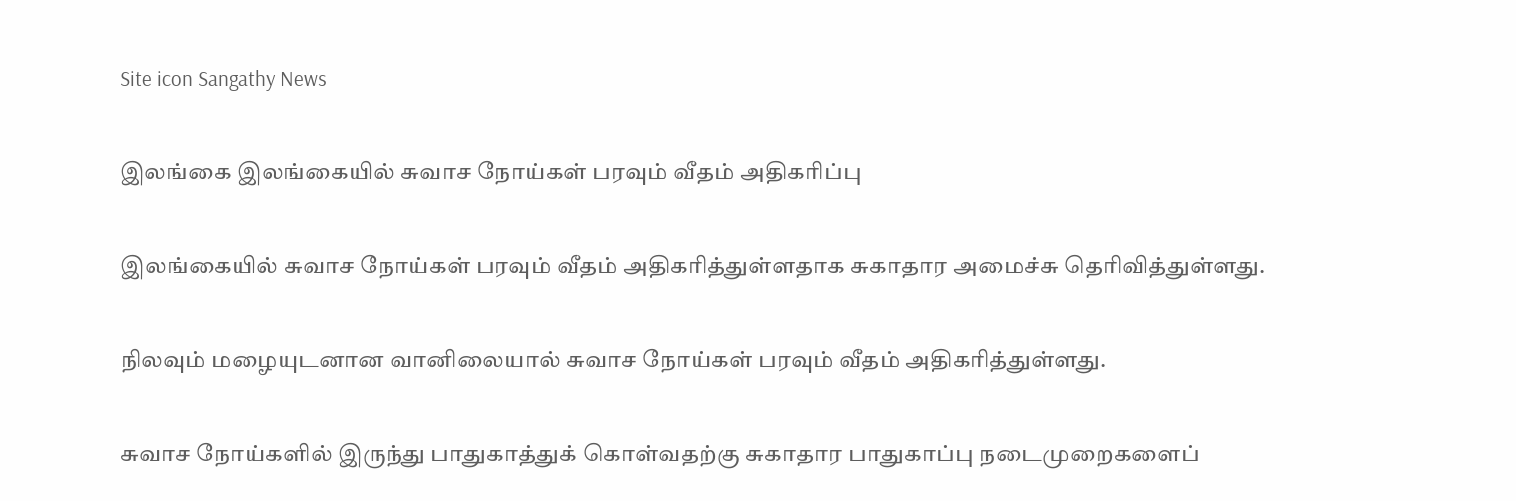Site icon Sangathy News

இலங்கை இலங்கையில் சுவாச நோய்கள் பரவும் வீதம் அதிகரிப்பு

இலங்கையில் சுவாச நோய்கள் பரவும் வீதம் அதிகரித்துள்ளதாக சுகாதார அமைச்சு தெரிவித்துள்ளது.

நிலவும் மழையுடனான வானிலையால் சுவாச நோய்கள் பரவும் வீதம் அதிகரித்துள்ளது.

சுவாச நோய்களில் இருந்து பாதுகாத்துக் கொள்வதற்கு சுகாதார பாதுகாப்பு நடைமுறைகளைப்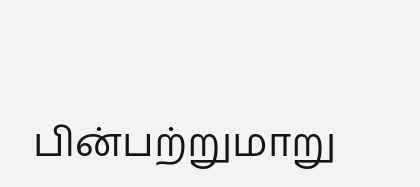பின்பற்றுமாறு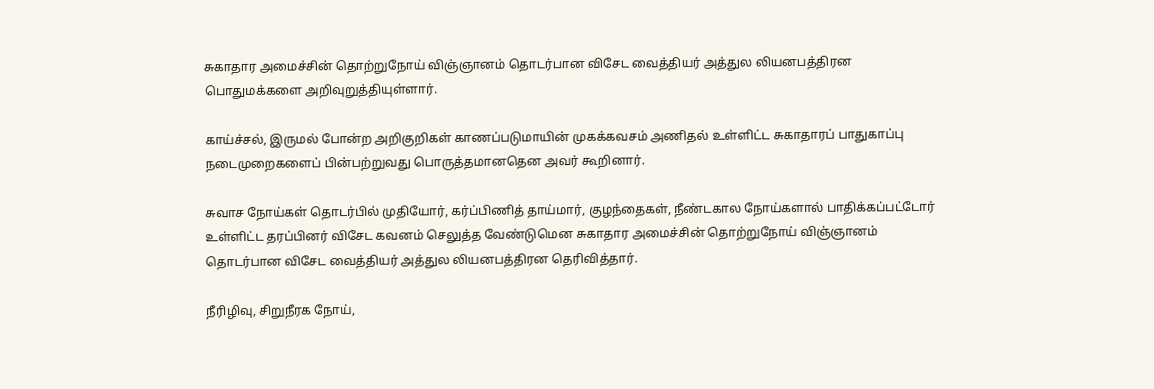சுகாதார அமைச்சின் தொற்றுநோய் விஞ்ஞானம் தொடர்பான விசேட வைத்தியர் அத்துல லியனபத்திரன பொதுமக்களை அறிவுறுத்தியுள்ளார்.

காய்ச்சல், இருமல் போன்ற அறிகுறிகள் காணப்படுமாயின் முகக்கவசம் அணிதல் உள்ளிட்ட சுகாதாரப் பாதுகாப்பு நடைமுறைகளைப் பின்பற்றுவது பொருத்தமானதென அவர் கூறினார்.

சுவாச நோய்கள் தொடர்பில் முதியோர், கர்ப்பிணித் தாய்மார், குழந்தைகள், நீண்டகால நோய்களால் பாதிக்கப்பட்டோர் உள்ளிட்ட தரப்பினர் விசேட கவனம் செலுத்த வேண்டுமென சுகாதார அமைச்சின் தொற்றுநோய் விஞ்ஞானம் தொடர்பான விசேட வைத்தியர் அத்துல லியனபத்திரன தெரிவித்தார்.

நீரிழிவு, சிறுநீரக நோய்,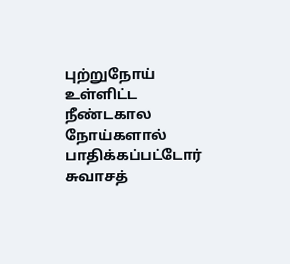புற்றுநோய் உள்ளிட்ட நீண்டகால நோய்களால் பாதிக்கப்பட்டோர் சுவாசத்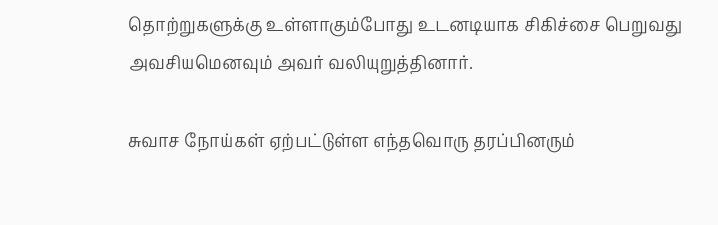தொற்றுகளுக்கு உள்ளாகும்போது உடனடியாக சிகிச்சை பெறுவது அவசியமெனவும் அவர் வலியுறுத்தினார்.

சுவாச நோய்கள் ஏற்பட்டுள்ள எந்தவொரு தரப்பினரும்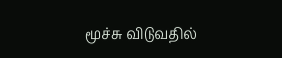மூச்சு விடுவதில்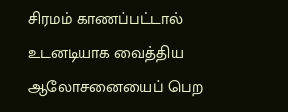சிரமம் காணப்பட்டால் உடனடியாக வைத்திய ஆலோசனையைப் பெற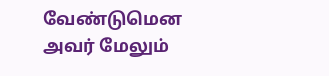வேண்டுமென அவர் மேலும்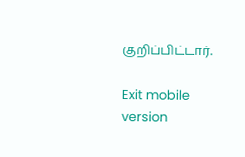குறிப்பிட்டார்.

Exit mobile version